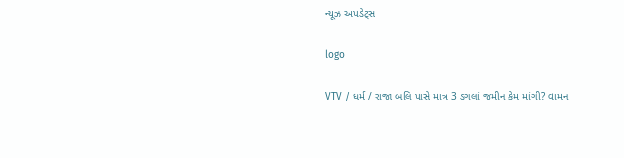ન્યૂઝ અપડેટ્સ

logo

VTV / ધર્મ / રાજા બલિ પાસે માત્ર 3 ડગલાં જમીન કેમ માંગી? વામન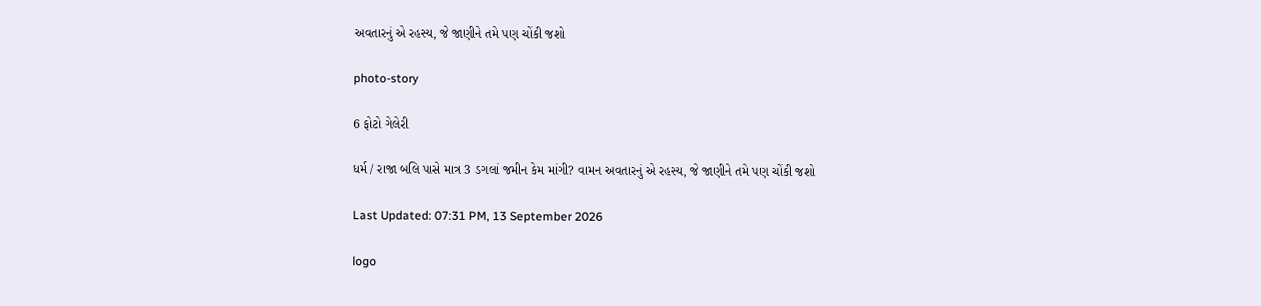અવતારનું એ રહસ્ય, જે જાણીને તમે પણ ચોંકી જશો

photo-story

6 ફોટો ગેલેરી

ધર્મ / રાજા બલિ પાસે માત્ર 3 ડગલાં જમીન કેમ માંગી? વામન અવતારનું એ રહસ્ય, જે જાણીને તમે પણ ચોંકી જશો

Last Updated: 07:31 PM, 13 September 2026

logo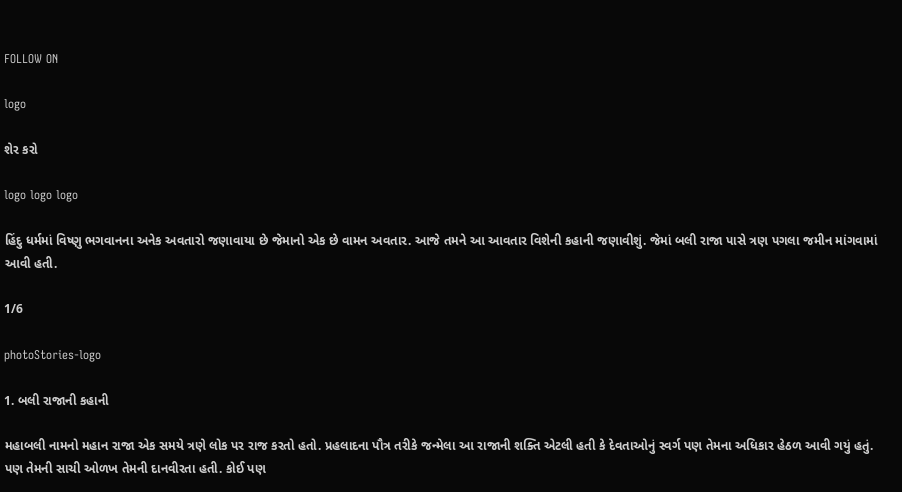FOLLOW ON

logo

શેર કરો

logo logo logo

હિંદુ ધર્મમાં વિષ્ણુ ભગવાનના અનેક અવતારો જણાવાયા છે જેમાનો એક છે વામન અવતાર. આજે તમને આ આવતાર વિશેની કહાની જણાવીશું. જેમાં બલી રાજા પાસે ત્રણ પગલા જમીન માંગવામાં આવી હતી.

1/6

photoStories-logo

1. બલી રાજાની કહાની

મહાબલી નામનો મહાન રાજા એક સમયે ત્રણે લોક પર રાજ કરતો હતો. પ્રહલાદના પૌત્ર તરીકે જન્મેલા આ રાજાની શક્તિ એટલી હતી કે દેવતાઓનું સ્વર્ગ પણ તેમના અધિકાર હેઠળ આવી ગયું હતું. પણ તેમની સાચી ઓળખ તેમની દાનવીરતા હતી. કોઈ પણ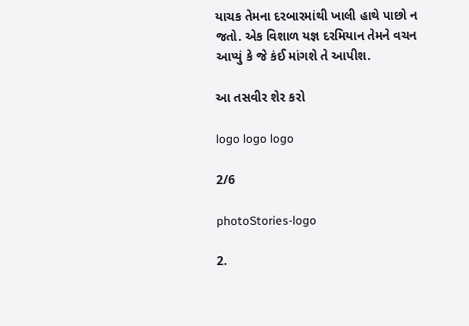યાચક તેમના દરબારમાંથી ખાલી હાથે પાછો ન જતો. એક વિશાળ યજ્ઞ દરમિયાન તેમને વચન આપ્યું કે જે કંઈ માંગશે તે આપીશ.

આ તસવીર શેર કરો

logo logo logo

2/6

photoStories-logo

2.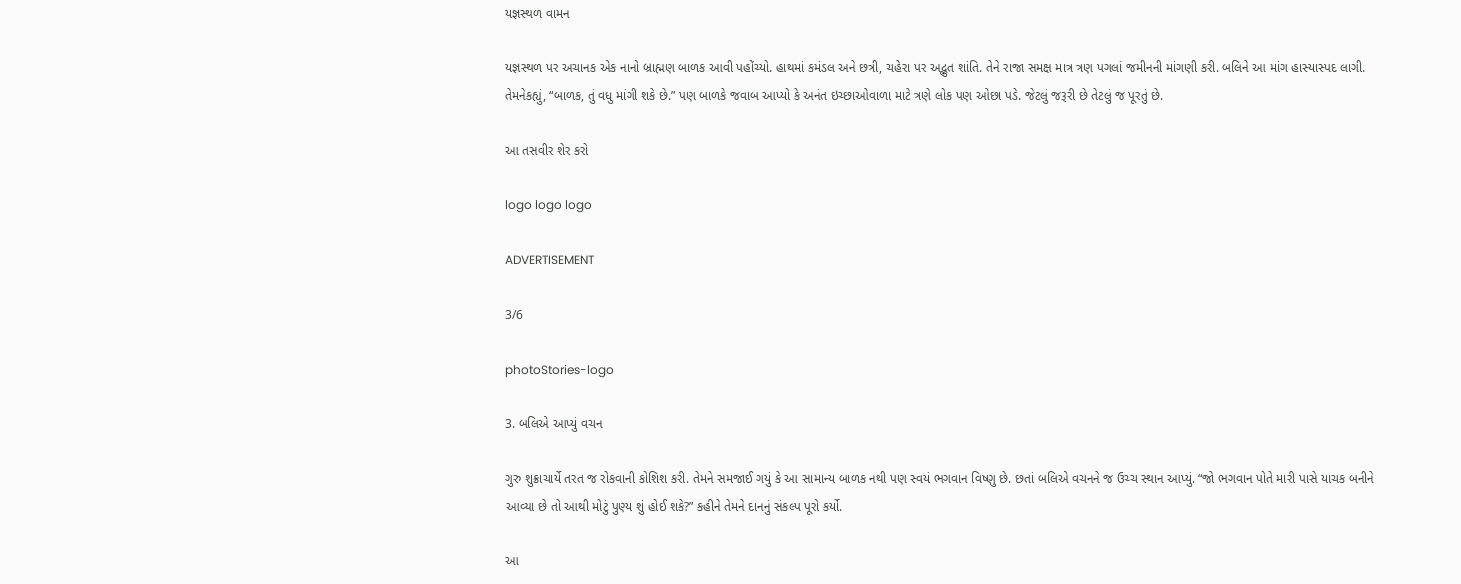યજ્ઞસ્થળ વામન

યજ્ઞસ્થળ પર અચાનક એક નાનો બ્રાહ્મણ બાળક આવી પહોંચ્યો. હાથમાં કમંડલ અને છત્રી, ચહેરા પર અદ્ભુત શાંતિ. તેને રાજા સમક્ષ માત્ર ત્રણ પગલાં જમીનની માંગણી કરી. બલિને આ માંગ હાસ્યાસ્પદ લાગી. તેમનેકહ્યું, “બાળક, તું વધુ માંગી શકે છે.” પણ બાળકે જવાબ આપ્યો કે અનંત ઇચ્છાઓવાળા માટે ત્રણે લોક પણ ઓછા પડે. જેટલું જરૂરી છે તેટલું જ પૂરતું છે.

આ તસવીર શેર કરો

logo logo logo

ADVERTISEMENT

3/6

photoStories-logo

3. બલિએ આપ્યું વચન

ગુરુ શુક્રાચાર્યે તરત જ રોકવાની કોશિશ કરી. તેમને સમજાઈ ગયું કે આ સામાન્ય બાળક નથી પણ સ્વયં ભગવાન વિષ્ણુ છે. છતાં બલિએ વચનને જ ઉચ્ચ સ્થાન આપ્યું. “જો ભગવાન પોતે મારી પાસે યાચક બનીને આવ્યા છે તો આથી મોટું પુણ્ય શું હોઈ શકે?” કહીને તેમને દાનનું સંકલ્પ પૂરો કર્યો.

આ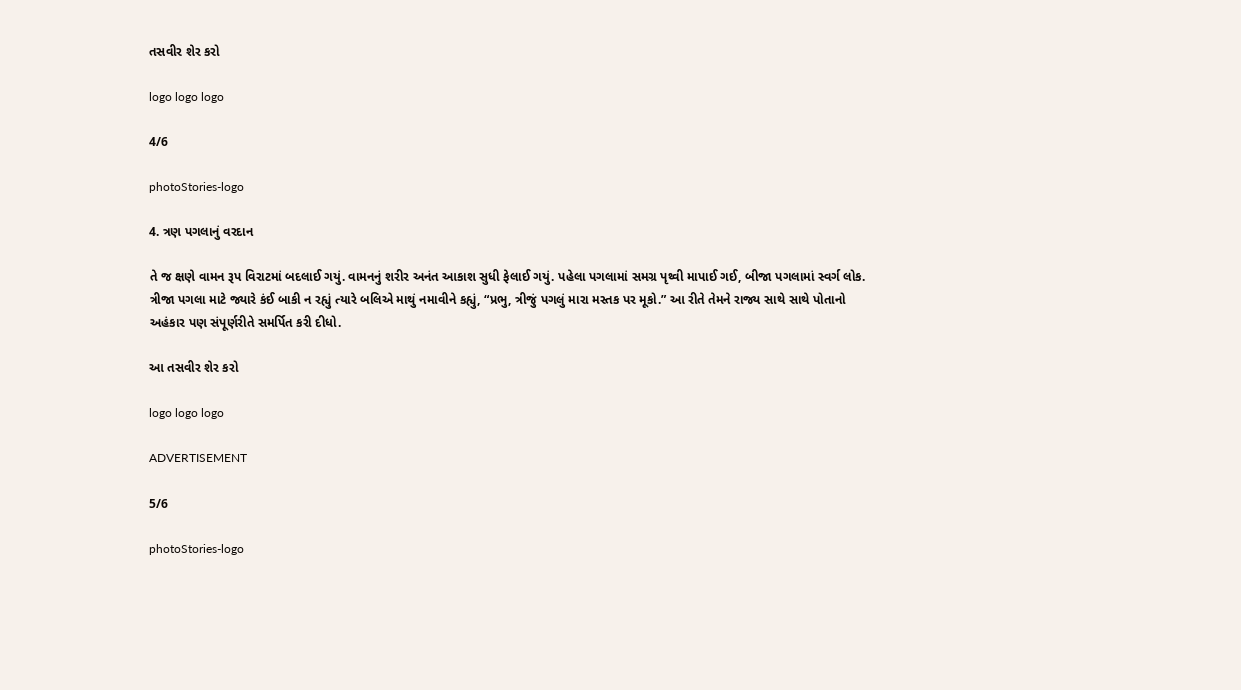તસવીર શેર કરો

logo logo logo

4/6

photoStories-logo

4. ત્રણ પગલાનું વરદાન

તે જ ક્ષણે વામન રૂપ વિરાટમાં બદલાઈ ગયું. વામનનું શરીર અનંત આકાશ સુધી ફેલાઈ ગયું. પહેલા પગલામાં સમગ્ર પૃથ્વી માપાઈ ગઈ, બીજા પગલામાં સ્વર્ગ લોક. ત્રીજા પગલા માટે જ્યારે કંઈ બાકી ન રહ્યું ત્યારે બલિએ માથું નમાવીને કહ્યું, “પ્રભુ, ત્રીજું પગલું મારા મસ્તક પર મૂકો.” આ રીતે તેમને રાજ્ય સાથે સાથે પોતાનો અહંકાર પણ સંપૂર્ણરીતે સમર્પિત કરી દીધો.

આ તસવીર શેર કરો

logo logo logo

ADVERTISEMENT

5/6

photoStories-logo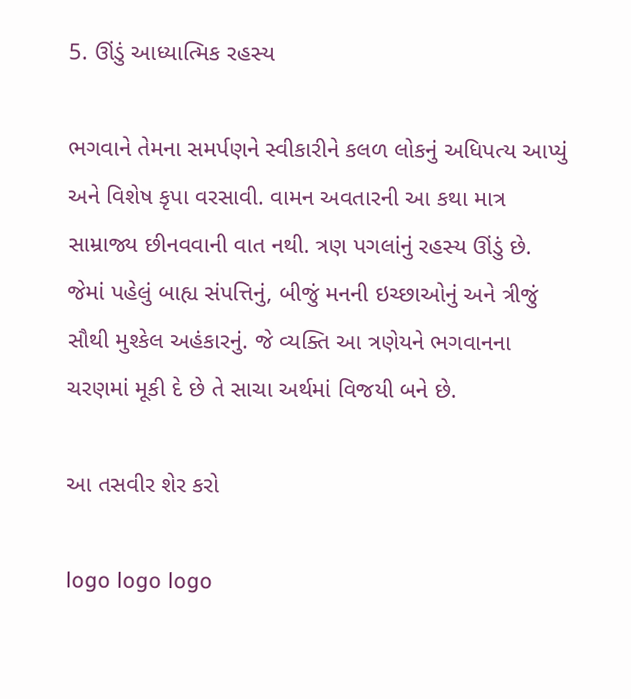5. ઊંડું આધ્યાત્મિક રહસ્ય

ભગવાને તેમના સમર્પણને સ્વીકારીને કલળ લોકનું અધિપત્ય આપ્યું અને વિશેષ કૃપા વરસાવી. વામન અવતારની આ કથા માત્ર સામ્રાજ્ય છીનવવાની વાત નથી. ત્રણ પગલાંનું રહસ્ય ઊંડું છે. જેમાં પહેલું બાહ્ય સંપત્તિનું, બીજું મનની ઇચ્છાઓનું અને ત્રીજું સૌથી મુશ્કેલ અહંકારનું. જે વ્યક્તિ આ ત્રણેયને ભગવાનના ચરણમાં મૂકી દે છે તે સાચા અર્થમાં વિજયી બને છે.

આ તસવીર શેર કરો

logo logo logo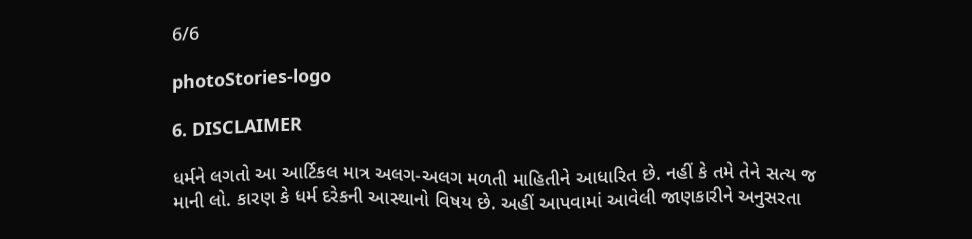6/6

photoStories-logo

6. DISCLAIMER

ધર્મને લગતો આ આર્ટિકલ માત્ર અલગ-અલગ મળતી માહિતીને આધારિત છે. નહીં કે તમે તેને સત્ય જ માની લો. કારણ કે ધર્મ દરેકની આસ્થાનો વિષય છે. અહીં આપવામાં આવેલી જાણકારીને અનુસરતા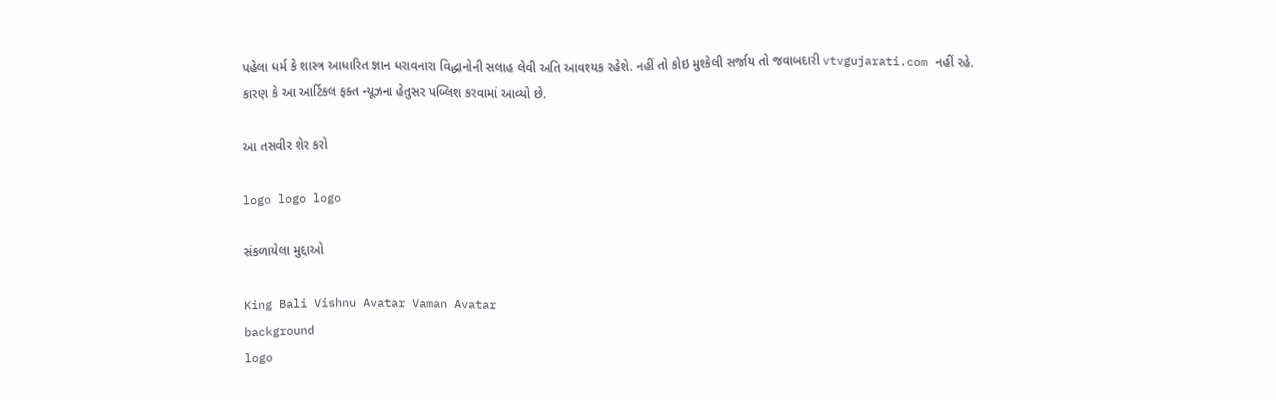પહેલા ધર્મ કે શાસ્ત્ર આધારિત જ્ઞાન ધરાવનારા વિદ્ધાનોની સલાહ લેવી અતિ આવશ્યક રહેશે. નહીં તો કોઇ મુશ્કેલી સર્જાય તો જવાબદારી vtvgujarati.com નહીં રહે. કારણ કે આ આર્ટિકલ ફક્ત ન્યૂઝના હેતુસર પબ્લિશ કરવામાં આવ્યો છે.

આ તસવીર શેર કરો

logo logo logo

સંકળાયેલા મુદ્દાઓ

King Bali Vishnu Avatar Vaman Avatar
background
logo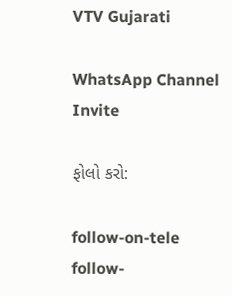VTV Gujarati

WhatsApp Channel Invite

ફોલો કરો:

follow-on-tele follow-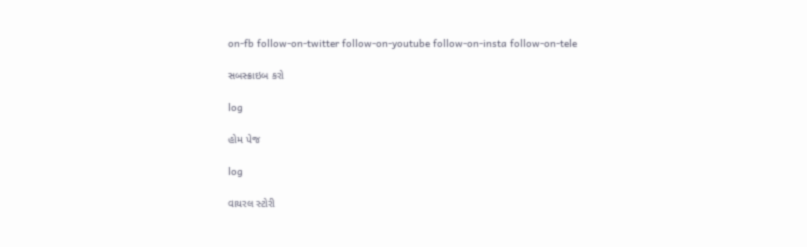on-fb follow-on-twitter follow-on-youtube follow-on-insta follow-on-tele

સબસ્ક્રાઇબ કરો

log

હોમ પેજ

log

વાયરલ સ્ટોરી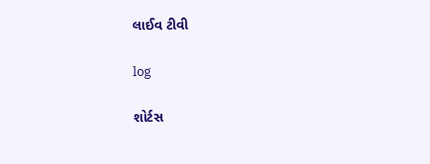લાઈવ ટીવી

log

શોર્ટસ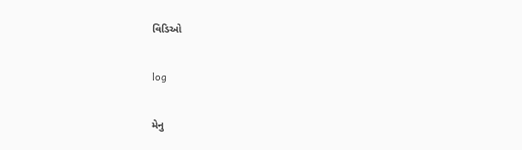વિડિઓ

log

મેનુ